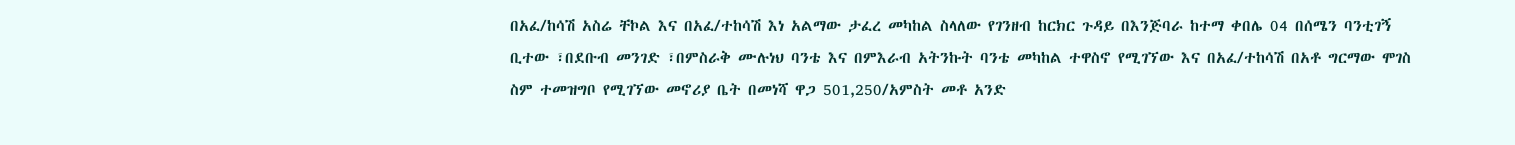በአፈ/ከሳሽ አስሬ ቸኮል እና በአፈ/ተከሳሽ እነ አልማው ታፈረ መካከል ስላለው የገንዘብ ከርክር ጉዳይ በእንጅባራ ከተማ ቀበሌ 04 በሰሜን ባንቲገኝ ቢተው ፣በደቡብ መንገድ ፣በምስራቅ ሙሉነህ ባንቴ እና በምእራብ አትንኩት ባንቴ መካከል ተዋስኖ የሚገኘው እና በአፈ/ተከሳሽ በአቶ ግርማው ሞገስ ስም ተመዝግቦ የሚገኘው መኖሪያ ቤት በመነሻ ዋጋ 501,250/አምስት መቶ አንድ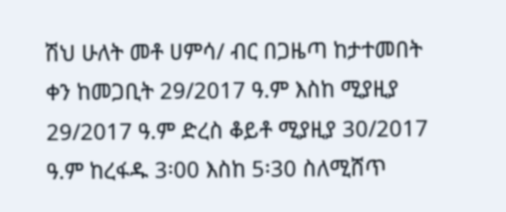ሽህ ሁለት መቶ ሀምሳ/ ብር በጋዜጣ ከታተመበት ቀን ከመጋቢት 29/2017 ዓ.ም እስከ ሚያዚያ 29/2017 ዓ.ም ድረስ ቆይቶ ሚያዚያ 30/2017 ዓ.ም ከረፋዱ 3፡00 እስከ 5፡30 ስለሚሸጥ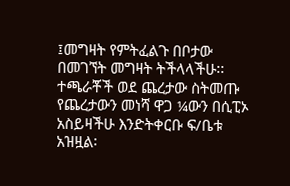፤መግዛት የምትፈልጉ በቦታው በመገኘት መግዛት ትችላላችሁ፡፡ ተጫራቾች ወደ ጨረታው ስትመጡ የጨረታውን መነሻ ዋጋ ¼ውን በሲፒኦ አስይዛችሁ እንድትቀርቡ ፍ/ቤቱ አዝዟል፡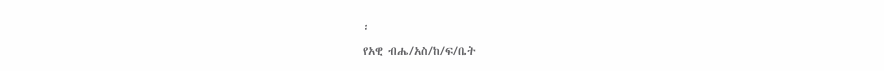፡
የአዊ ብሔ/አስ/ከ/ፍ/ቤት